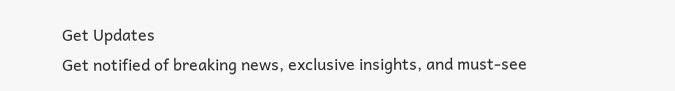Get Updates
Get notified of breaking news, exclusive insights, and must-see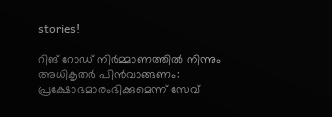stories!

റിങ് റോഡ് നിർമ്മാണത്തിൽ നിന്നും അധികൃതർ പിൻവാങ്ങണം: പ്രക്ഷോഭമാരംഭിക്കുമെന്ന് സേവ്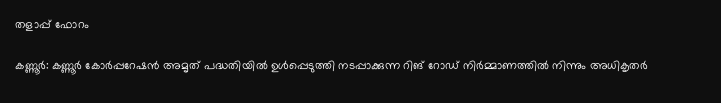തളാപ്പ് ഫോറം

കണ്ണൂര്‍: കണ്ണൂര്‍ കോര്‍പ്പറേഷന്‍ അമൃത് പദ്ധതിയില്‍ ഉള്‍പ്പെടുത്തി നടപ്പാക്കുന്ന റിങ് റോഡ് നിര്‍മ്മാണത്തില്‍ നിന്നും അധികൃതര്‍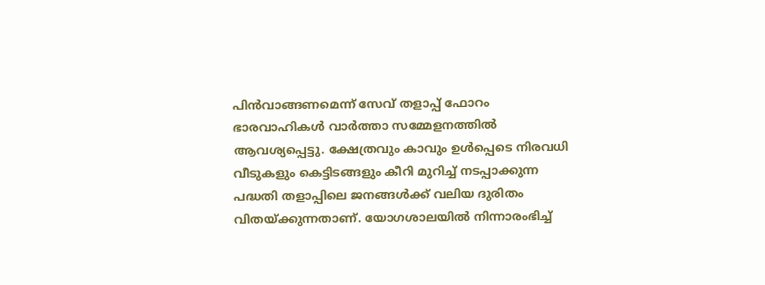പിന്‍വാങ്ങണമെന്ന് സേവ് തളാപ്പ് ഫോറം ഭാരവാഹികള്‍ വാര്‍ത്താ സമ്മേളനത്തില്‍ ആവശ്യപ്പെട്ടു. ക്ഷേത്രവും കാവും ഉള്‍പ്പെടെ നിരവധി വീടുകളും കെട്ടിടങ്ങളും കീറി മുറിച്ച് നടപ്പാക്കുന്ന പദ്ധതി തളാപ്പിലെ ജനങ്ങള്‍ക്ക് വലിയ ദുരിതം വിതയ്ക്കുന്നതാണ്. യോഗശാലയില്‍ നിന്നാരംഭിച്ച്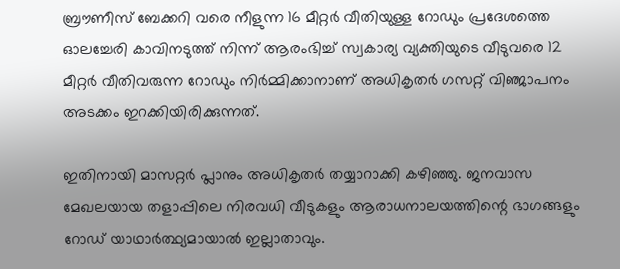ബ്രൗണീസ് ബേക്കറി വരെ നീളുന്ന 16 മീറ്റര്‍ വീതിയുള്ള റോഡും പ്രദേശത്തെ ഓലച്ചേരി കാവിനടുത്ത് നിന്ന് ആരംഭിച്ച് സ്വകാര്യ വ്യക്തിയുടെ വീടുവരെ 12 മീറ്റര്‍ വീതിവരുന്ന റോഡും നിര്‍മ്മിക്കാനാണ് അധികൃതര്‍ ഗസറ്റ് വിഞ്ജാപനം അടക്കം ഇറക്കിയിരിക്കുന്നത്.

ഇതിനായി മാസറ്റര്‍ പ്ലാനും അധികൃതര്‍ തയ്യാറാക്കി കഴിഞ്ഞു. ജനവാസ മേഖലയായ തളാപ്പിലെ നിരവധി വീടുകളും ആരാധനാലയത്തിന്റെ ഭാഗങ്ങളും റോഡ് യാഥാര്‍ത്ഥ്യമായാല്‍ ഇല്ലാതാവും.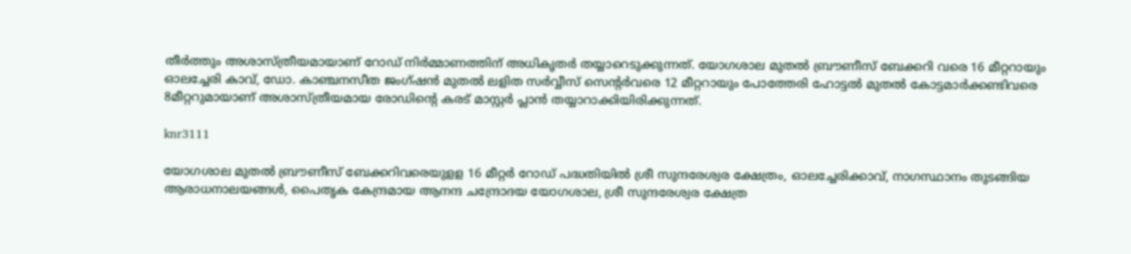തീര്‍ത്തും അശാസ്ത്രീയമായാണ് റോഡ് നിര്‍മ്മാണത്തിന് അധികൃതര്‍ തയ്യാറെടുക്കുന്നത്. യോഗശാല മുതല്‍ ബ്രൗണീസ് ബേക്കറി വരെ 16 മീറ്ററായും ഓലച്ചേരി കാവ്, ഡോ. കാഞ്ചനസീത ജംഗ്ഷന്‍ മുതല്‍ ലളിത സര്‍വ്വീസ് സെന്റര്‍വരെ 12 മീറ്ററായും പോത്തേരി ഹോട്ടല്‍ മുതല്‍ കോട്ടമാര്‍ക്കണ്ടിവരെ 8മീറ്ററുമായാണ് അശാസ്ത്രീയമായ രോഡിന്റെ കരട് മാസ്റ്റര്‍ പ്ലാന്‍ തയ്യാറാക്കിയിരിക്കുന്നത്.

knr3111

യോഗശാല മുതല്‍ ബ്രൗണീസ് ബേക്കറിവരെയുളള 16 മീറ്റര്‍ റോഡ് പദ്ധതിയില്‍ ശ്രീ സുന്ദരേശ്വര ക്ഷേത്രം, ഓലച്ചേരിക്കാവ്, നാഗസ്ഥാനം തുടങ്ങിയ ആരാധനാലയങ്ങള്‍, പൈതൃക കേന്ദ്രമായ ആനന്ദ ചന്ദ്രോദയ യോഗശാല, ശ്രീ സുന്ദരേശ്വര ക്ഷേത്ര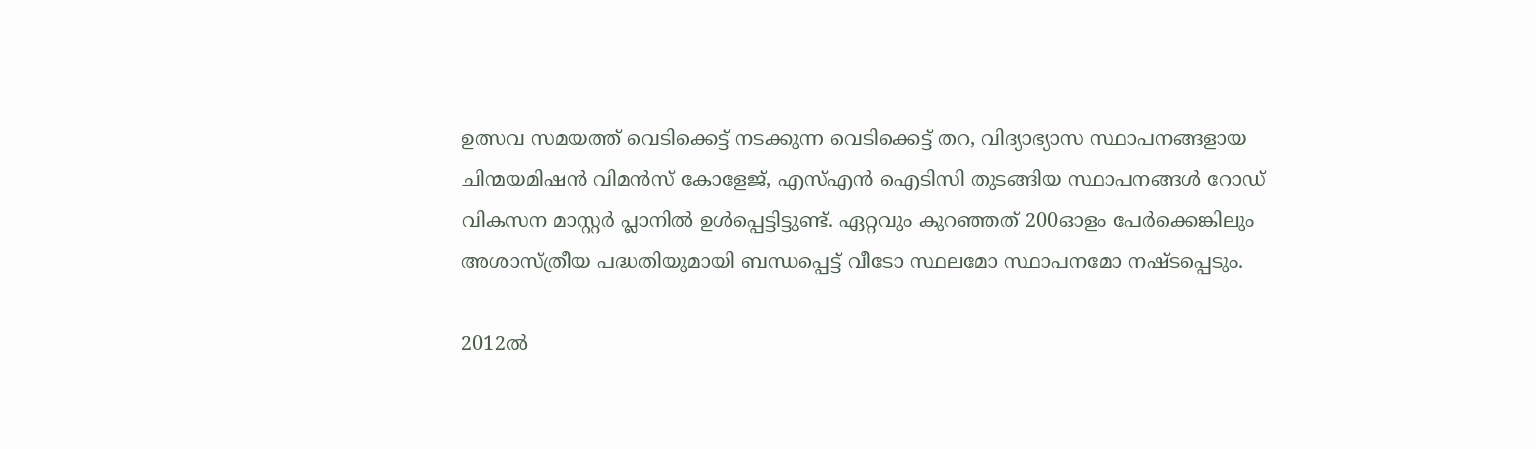ഉത്സവ സമയത്ത് വെടിക്കെട്ട് നടക്കുന്ന വെടിക്കെട്ട് തറ, വിദ്യാഭ്യാസ സ്ഥാപനങ്ങളായ ചിന്മയമിഷന്‍ വിമന്‍സ് കോളേജ്, എസ്എന്‍ ഐടിസി തുടങ്ങിയ സ്ഥാപനങ്ങള്‍ റോഡ് വികസന മാസ്റ്റര്‍ പ്ലാനില്‍ ഉള്‍പ്പെട്ടിട്ടുണ്ട്. ഏറ്റവും കുറഞ്ഞത് 200ഓളം പേര്‍ക്കെങ്കിലും അശാസ്ത്രീയ പദ്ധതിയുമായി ബന്ധപ്പെട്ട് വീടോ സ്ഥലമോ സ്ഥാപനമോ നഷ്ടപ്പെടും.

2012ല്‍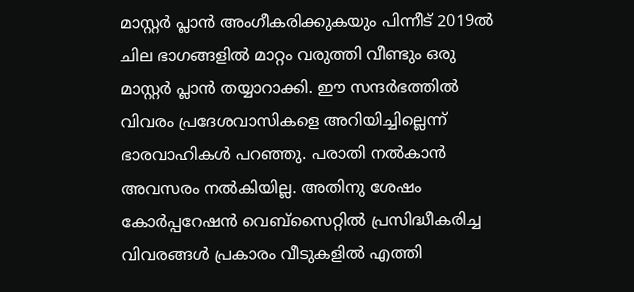മാസ്റ്റര്‍ പ്ലാന്‍ അംഗീകരിക്കുകയും പിന്നീട് 2019ല്‍ ചില ഭാഗങ്ങളില്‍ മാറ്റം വരുത്തി വീണ്ടും ഒരു മാസ്റ്റര്‍ പ്ലാന്‍ തയ്യാറാക്കി. ഈ സന്ദര്‍ഭത്തില്‍ വിവരം പ്രദേശവാസികളെ അറിയിച്ചില്ലെന്ന് ഭാരവാഹികള്‍ പറഞ്ഞു. പരാതി നല്‍കാന്‍ അവസരം നല്‍കിയില്ല. അതിനു ശേഷം കോര്‍പ്പറേഷന്‍ വെബ്സൈറ്റില്‍ പ്രസിദ്ധീകരിച്ച വിവരങ്ങള്‍ പ്രകാരം വീടുകളില്‍ എത്തി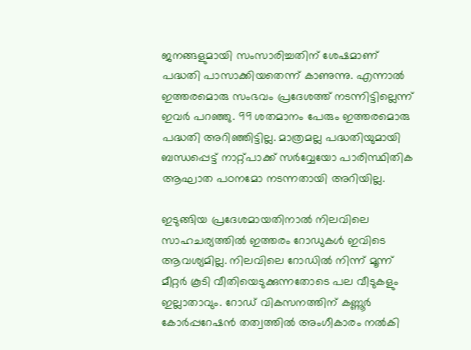ജനങ്ങളുമായി സംസാരിച്ചതിന് ശേഷമാണ് പദ്ധതി പാസാക്കിയതെന്ന് കാണുന്നു. എന്നാല്‍ ഇത്തരമൊരു സംഭവം പ്രദേശത്ത് നടന്നിട്ടില്ലെന്ന് ഇവര്‍ പറഞ്ഞു. 99 ശതമാനം പേരും ഇത്തരമൊരു പദ്ധതി അറിഞ്ഞിട്ടില്ല. മാത്രമല്ല പദ്ധതിയുമായി ബന്ധപ്പെട്ട് നാറ്റ്പാക്ക് സര്‍വ്വേയോ പാരിസ്ഥിതിക ആഘാത പഠനമോ നടന്നതായി അറിയില്ല.

ഇടുങ്ങിയ പ്രദേശമായതിനാല്‍ നിലവിലെ സാഹചര്യത്തില്‍ ഇത്തരം റോഡുകള്‍ ഇവിടെ ആവശ്യമില്ല. നിലവിലെ റോഡില്‍ നിന്ന് മൂന്ന് മീറ്റര്‍ കൂടി വീതിയെടുക്കുന്നതോടെ പല വീടുകളും ഇല്ലാതാവും. റോഡ് വികസനത്തിന് കണ്ണൂര്‍ കോര്‍പ്പറേഷന്‍ തത്വത്തില്‍ അംഗീകാരം നല്‍കി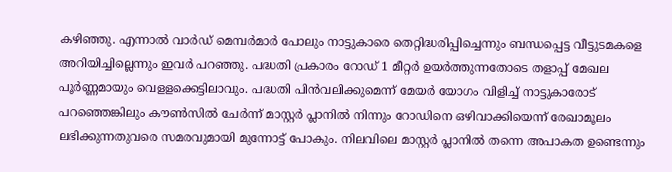കഴിഞ്ഞു. എന്നാല്‍ വാര്‍ഡ് മെമ്പര്‍മാര്‍ പോലും നാട്ടുകാരെ തെറ്റിദ്ധരിപ്പിച്ചെന്നും ബന്ധപ്പെട്ട വീട്ടുടമകളെ അറിയിച്ചില്ലെന്നും ഇവര്‍ പറഞ്ഞു. പദ്ധതി പ്രകാരം റോഡ് 1 മീറ്റര്‍ ഉയര്‍ത്തുന്നതോടെ തളാപ്പ് മേഖല പൂര്‍ണ്ണമായും വെളളക്കെട്ടിലാവും. പദ്ധതി പിന്‍വലിക്കുമെന്ന് മേയര്‍ യോഗം വിളിച്ച് നാട്ടുകാരോട് പറഞ്ഞെങ്കിലും കൗണ്‍സില്‍ ചേര്‍ന്ന് മാസ്റ്റര്‍ പ്ലാനില്‍ നിന്നും റോഡിനെ ഒഴിവാക്കിയെന്ന് രേഖാമൂലം ലഭിക്കുന്നതുവരെ സമരവുമായി മുന്നോട്ട് പോകും. നിലവിലെ മാസ്റ്റര്‍ പ്ലാനില്‍ തന്നെ അപാകത ഉണ്ടെന്നും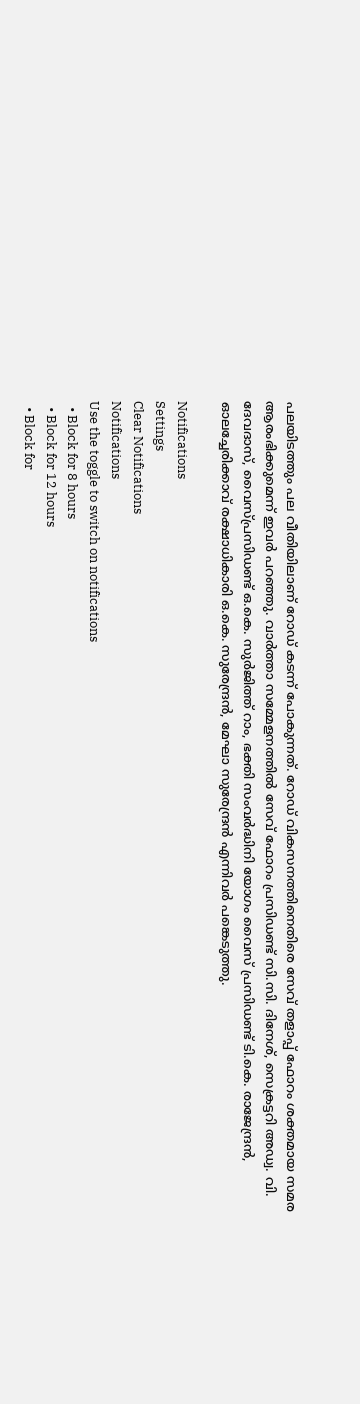പലയിടത്തും പല വീതിയിലാണ് റോഡ് കടന്ന് പോകുന്നത്. റോഡ് വികസനത്തിനെതിരെ സേവ് തളാപ്പ് ഫോറം ശക്തമായ സമര ആരംഭിക്കുമെന്ന് ഇവര്‍ പറഞ്ഞു. വാര്‍ത്താ സമ്മേളനത്തില്‍ സേവ് ഫോറം പ്രസിഡണ്ട് സി.സി. ദിനേശ്, സെക്രട്ടറി അഡ്വ. വി. ദേവദാസ്, വൈസ്പ്രസിഡണ്ട് ഒ.കെ. സുര്‍ജിത്ത് റാം, ഭക്തി സംവര്‍ദ്ധിനി യോഗം വൈസ് പ്രസിഡണ്ട് ടി.കെ. രാജേന്ദ്രന്‍, ഓലച്ചേരിക്കാവ് രക്ഷാധികാരി ഒ.കെ. സുരേന്ദ്രന്‍, മേഘാ സുരേന്ദ്രന്‍ എന്നിവര്‍ പങ്കെടുത്തു.

Notifications
Settings
Clear Notifications
Notifications
Use the toggle to switch on notifications
  • Block for 8 hours
  • Block for 12 hours
  • Block for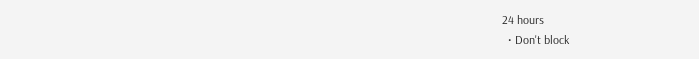24 hours
  • Don't block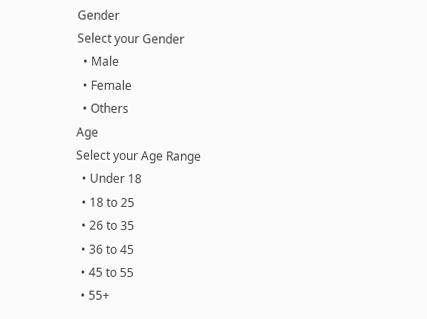Gender
Select your Gender
  • Male
  • Female
  • Others
Age
Select your Age Range
  • Under 18
  • 18 to 25
  • 26 to 35
  • 36 to 45
  • 45 to 55
  • 55+